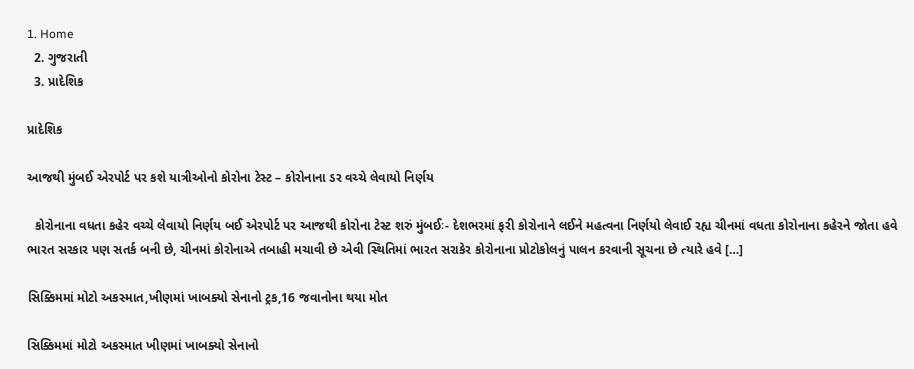1. Home
  2. ગુજરાતી
  3. પ્રાદેશિક

પ્રાદેશિક

આજથી મુંબઈ એરપોર્ટ પર કશે યાત્રીઓનો કોરોના ટેસ્ટ – કોરોનાના ડર વચ્ચે લેવાયો નિર્ણય

  કોરોનાના વધતા કહેર વચ્ચે લેવાયો નિર્ણય બઈ એરપોર્ટ પર આજથી કોરોના ટેસ્ટ શરું મુંબઈઃ- દેશભરમાં ફરી કોરોનાને લઈને મહત્વના નિર્ણયો લેવાઈ રહ્ય ચીનમાં વધતા કોરોનાના કહેરને જોતા હવે ભારત સરકાર પણ સતર્ક બની છે, ચીનમાં કોરોનાએ તબાહી મચાવી છે એવી સ્થિતિમાં ભારત સરાકેર કોરોનાના પ્રોટોકોલનું પાલન કરવાની સૂચના છે ત્યારે હવે […]

સિક્કિમમાં મોટો અકસ્માત,ખીણમાં ખાબક્યો સેનાનો ટ્રક,16 જવાનોના થયા મોત

સિક્કિમમાં મોટો અકસ્માત ખીણમાં ખાબક્યો સેનાનો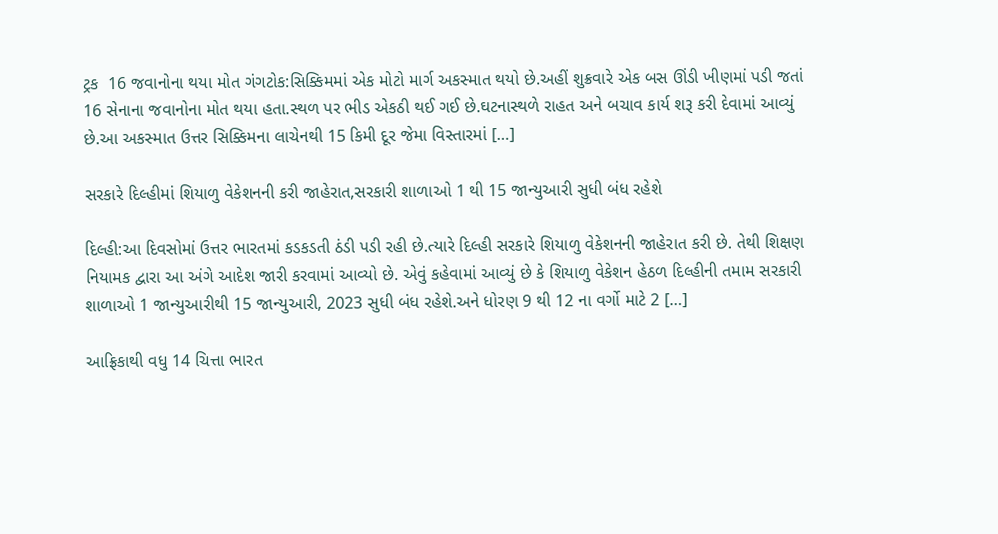ટ્રક  16 જવાનોના થયા મોત ગંગટોક:સિક્કિમમાં એક મોટો માર્ગ અકસ્માત થયો છે.અહીં શુક્રવારે એક બસ ઊંડી ખીણમાં પડી જતાં 16 સેનાના જવાનોના મોત થયા હતા.સ્થળ પર ભીડ એકઠી થઈ ગઈ છે.ઘટનાસ્થળે રાહત અને બચાવ કાર્ય શરૂ કરી દેવામાં આવ્યું છે.આ અકસ્માત ઉત્તર સિક્કિમના લાચેનથી 15 કિમી દૂર જેમા વિસ્તારમાં […]

સરકારે દિલ્હીમાં શિયાળુ વેકેશનની કરી જાહેરાત,સરકારી શાળાઓ 1 થી 15 જાન્યુઆરી સુધી બંધ રહેશે

દિલ્હી:આ દિવસોમાં ઉત્તર ભારતમાં કડકડતી ઠંડી પડી રહી છે.ત્યારે દિલ્હી સરકારે શિયાળુ વેકેશનની જાહેરાત કરી છે. તેથી શિક્ષણ નિયામક દ્વારા આ અંગે આદેશ જારી કરવામાં આવ્યો છે. એવું કહેવામાં આવ્યું છે કે શિયાળુ વેકેશન હેઠળ દિલ્હીની તમામ સરકારી શાળાઓ 1 જાન્યુઆરીથી 15 જાન્યુઆરી, 2023 સુધી બંધ રહેશે.અને ધોરણ 9 થી 12 ના વર્ગો માટે 2 […]

આફ્રિકાથી વધુ 14 ચિત્તા ભારત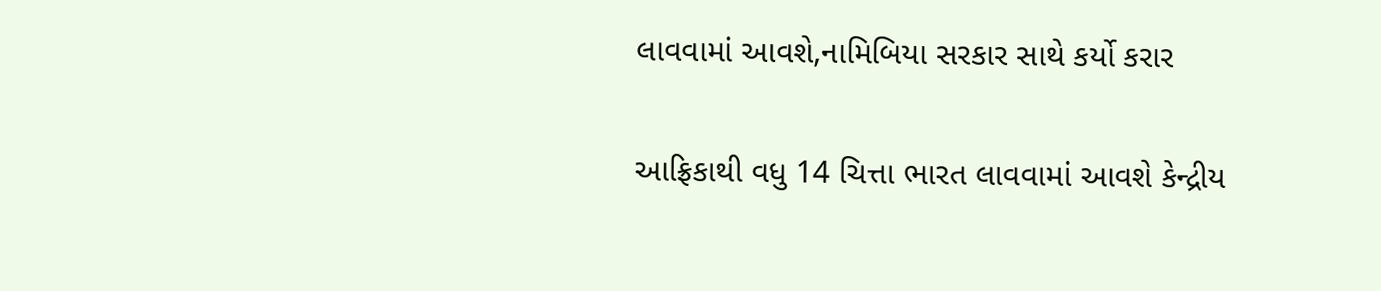લાવવામાં આવશે,નામિબિયા સરકાર સાથે કર્યો કરાર

આફ્રિકાથી વધુ 14 ચિત્તા ભારત લાવવામાં આવશે કેન્દ્રીય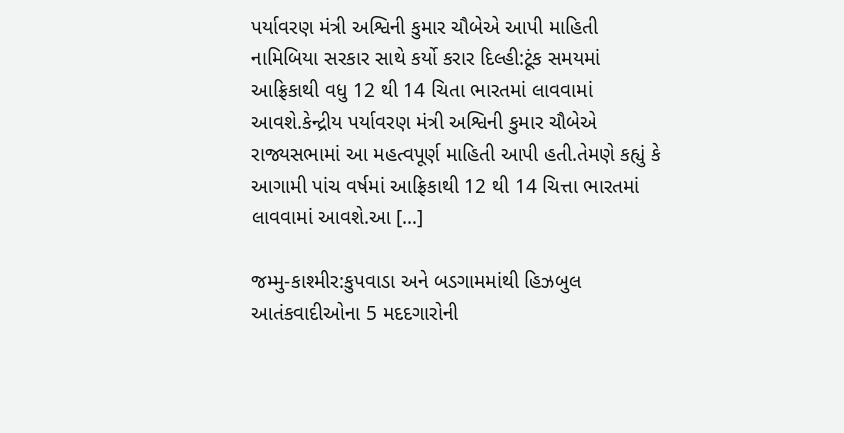પર્યાવરણ મંત્રી અશ્વિની કુમાર ચૌબેએ આપી માહિતી  નામિબિયા સરકાર સાથે કર્યો કરાર દિલ્હી:ટૂંક સમયમાં આફ્રિકાથી વધુ 12 થી 14 ચિતા ભારતમાં લાવવામાં આવશે.કેન્દ્રીય પર્યાવરણ મંત્રી અશ્વિની કુમાર ચૌબેએ રાજ્યસભામાં આ મહત્વપૂર્ણ માહિતી આપી હતી.તેમણે કહ્યું કે આગામી પાંચ વર્ષમાં આફ્રિકાથી 12 થી 14 ચિત્તા ભારતમાં લાવવામાં આવશે.આ […]

જમ્મુ-કાશ્મીર:કુપવાડા અને બડગામમાંથી હિઝબુલ આતંકવાદીઓના 5 મદદગારોની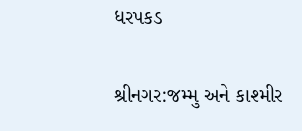ધરપકડ

શ્રીનગર:જમ્મુ અને કાશ્મીર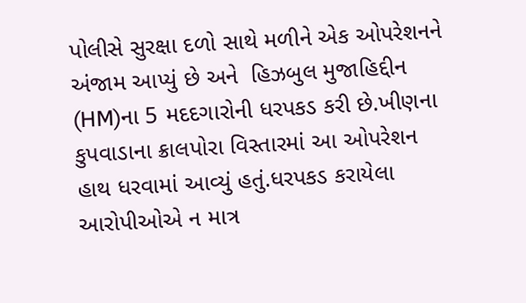પોલીસે સુરક્ષા દળો સાથે મળીને એક ઓપરેશનને અંજામ આપ્યું છે અને  હિઝબુલ મુજાહિદ્દીન (HM)ના 5 મદદગારોની ધરપકડ કરી છે.ખીણના કુપવાડાના ક્રાલપોરા વિસ્તારમાં આ ઓપરેશન હાથ ધરવામાં આવ્યું હતું.ધરપકડ કરાયેલા આરોપીઓએ ન માત્ર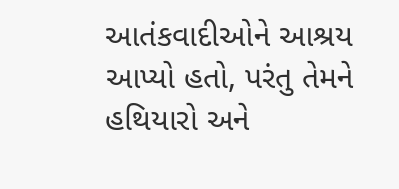આતંકવાદીઓને આશ્રય આપ્યો હતો, પરંતુ તેમને હથિયારો અને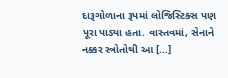દારૂગોળાના રૂપમાં લોજિસ્ટિક્સ પણ પૂરા પાડ્યા હતા. વાસ્તવમાં, સેનાને નક્કર સ્ત્રોતોથી આ […]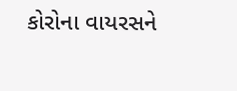કોરોના વાયરસને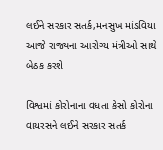લઈને સરકાર સતર્ક,મનસુખ માંડવિયા આજે રાજ્યના આરોગ્ય મંત્રીઓ સાથે બેઠક કરશે

વિશ્વમાં કોરોનાના વધતા કેસો કોરોના વાયરસને લઈને સરકાર સતર્ક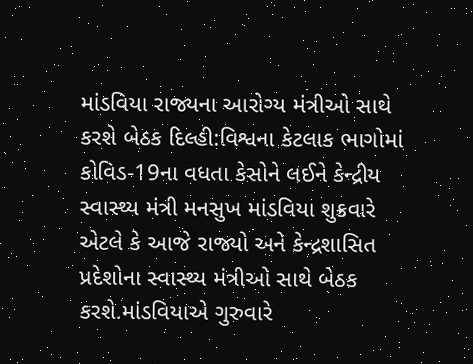માંડવિયા રાજ્યના આરોગ્ય મંત્રીઓ સાથે કરશે બેઠક દિલ્હી:વિશ્વના કેટલાક ભાગોમાં કોવિડ-19ના વધતા કેસોને લઈને કેન્દ્રીય સ્વાસ્થ્ય મંત્રી મનસુખ માંડવિયા શુક્રવારે એટલે કે આજે રાજ્યો અને કેન્દ્રશાસિત પ્રદેશોના સ્વાસ્થ્ય મંત્રીઓ સાથે બેઠક કરશે.માંડવિયાએ ગુરુવારે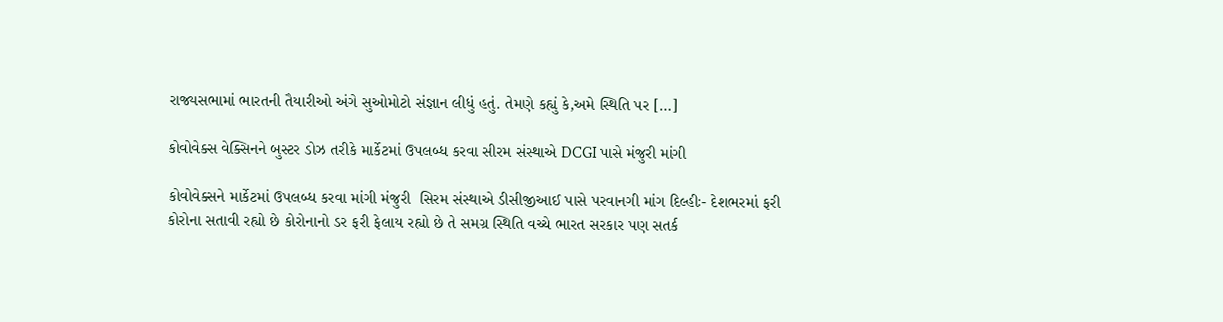રાજ્યસભામાં ભારતની તૈયારીઓ અંગે સુઓમોટો સંજ્ઞાન લીધું હતું. તેમણે કહ્યું કે,અમે સ્થિતિ પર […]

કોવોવેક્સ વેક્સિનને બુસ્ટર ડોઝ તરીકે માર્કેટમાં ઉપલબ્ધ કરવા સીરમ સંસ્થાએ DCGI પાસે મંજુરી માંગી

કોવોવેક્સને માર્કેટમાં ઉપલબ્ધ કરવા માંગી મંજુરી  સિરમ સંસ્થાએ ડીસીજીઆઈ પાસે પરવાનગી માંગ દિલ્હીઃ- દેશભરમાં ફરી કોરોના સતાવી રહ્યો છે કોરોનાનો ડર ફરી ફેલાય રહ્યો છે તે સમગ્ર સ્થિતિ વચ્ચે ભારત સરકાર પણ સતર્ક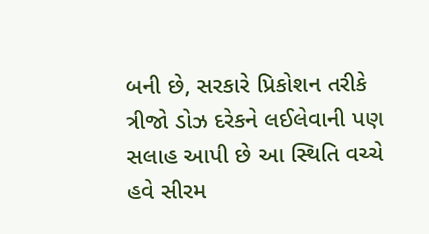બની છે, સરકારે પ્રિકોશન તરીકે ત્રીજો ડોઝ દરેકને લઈલેવાની પણ સલાહ આપી છે આ સ્થિતિ વચ્ચે હવે સીરમ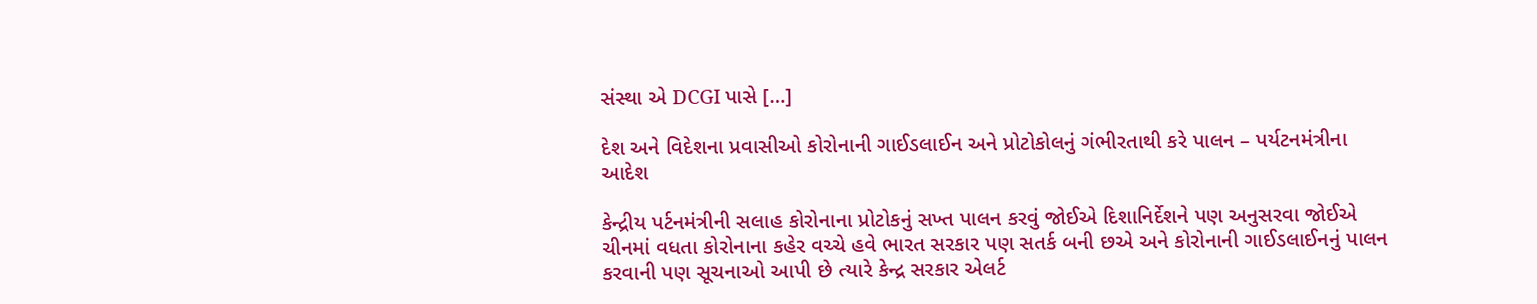સંસ્થા એ DCGI પાસે […]

દેશ અને વિદેશના પ્રવાસીઓ કોરોનાની ગાઈડલાઈન અને પ્રોટોકોલનું ગંભીરતાથી કરે પાલન – પર્યટનમંત્રીના આદેશ

કેન્દ્રીય પર્ટનમંત્રીની સલાહ કોરોનાના પ્રોટોકનું સખ્ત પાલન કરવું જોઈએ દિશાનિર્દેશને પણ અનુસરવા જોઈએ ચીનમાં વધતા કોરોનાના કહેર વચ્ચે હવે ભારત સરકાર પણ સતર્ક બની છએ અને કોરોનાની ગાઈડલાઈનનું પાલન કરવાની પણ સૂચનાઓ આપી છે ત્યારે કેન્દ્ર સરકાર એલર્ટ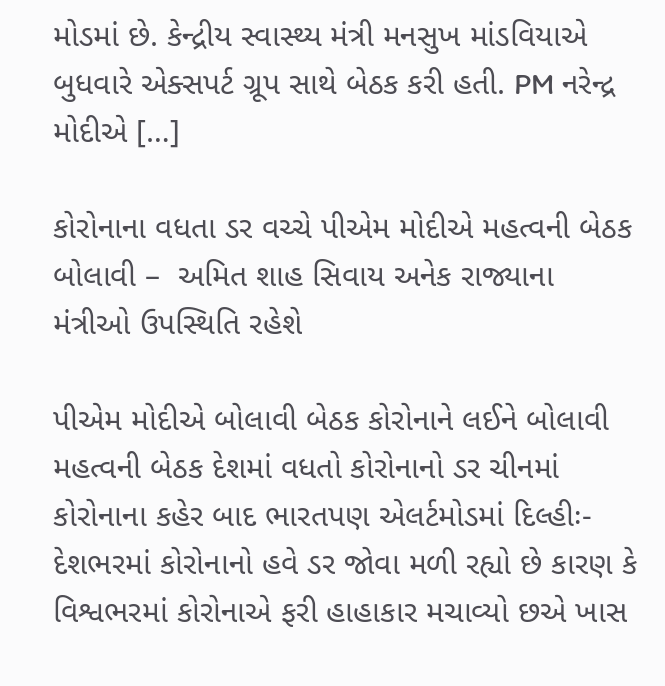મોડમાં છે. કેન્દ્રીય સ્વાસ્થ્ય મંત્રી મનસુખ માંડવિયાએ બુધવારે એક્સપર્ટ ગ્રૂપ સાથે બેઠક કરી હતી. PM નરેન્દ્ર મોદીએ […]

કોરોનાના વધતા ડર વચ્ચે પીએમ મોદીએ મહત્વની બેઠક બોલાવી –  અમિત શાહ સિવાય અનેક રાજ્યાના મંત્રીઓ ઉપસ્થિતિ રહેશે

પીએમ મોદીએ બોલાવી બેઠક કોરોનાને લઈને બોલાવી મહત્વની બેઠક દેશમાં વધતો કોરોનાનો ડર ચીનમાં કોરોનાના કહેર બાદ ભારતપણ એલર્ટમોડમાં દિલ્હીઃ- દેશભરમાં કોરોનાનો હવે ડર જોવા મળી રહ્યો છે કારણ કે વિશ્વભરમાં કોરોનાએ ફરી હાહાકાર મચાવ્યો છએ ખાસ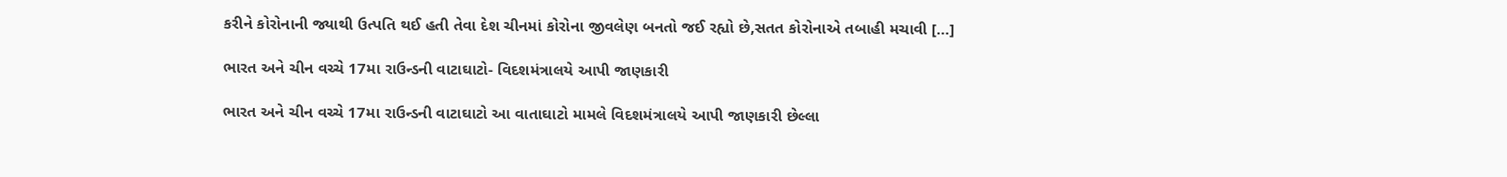કરીને કોરોનાની જ્યાથી ઉત્પતિ થઈ હતી તેવા દેશ ચીનમાં કોરોના જીવલેણ બનતો જઈ રહ્યો છે,સતત કોરોનાએ તબાહી મચાવી […]

ભારત અને ચીન વચ્ચે 17મા રાઉન્ડની વાટાઘાટો- વિદશમંત્રાલયે આપી જાણકારી

ભારત અને ચીન વચ્ચે 17મા રાઉન્ડની વાટાઘાટો આ વાતાઘાટો મામલે વિદશમંત્રાલયે આપી જાણકારી છેલ્લા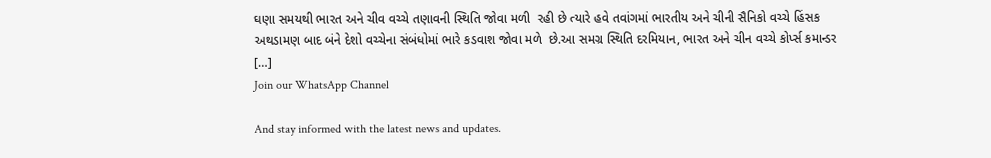ઘણા સમયથી ભારત અને ચીવ વચ્ચે તણાવની સ્થિતિ જોવા મળી  રહી છે ત્યારે હવે તવાંગમાં ભારતીય અને ચીની સૈનિકો વચ્ચે હિંસક અથડામણ બાદ બંને દેશો વચ્ચેના સંબંધોમાં ભારે કડવાશ જોવા મળે  છે.આ સમગ્ર સ્થિતિ દરમિયાન, ભારત અને ચીન વચ્ચે કોર્પ્સ કમાન્ડર […]
Join our WhatsApp Channel

And stay informed with the latest news and updates.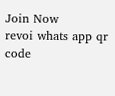Join Now
revoi whats app qr code